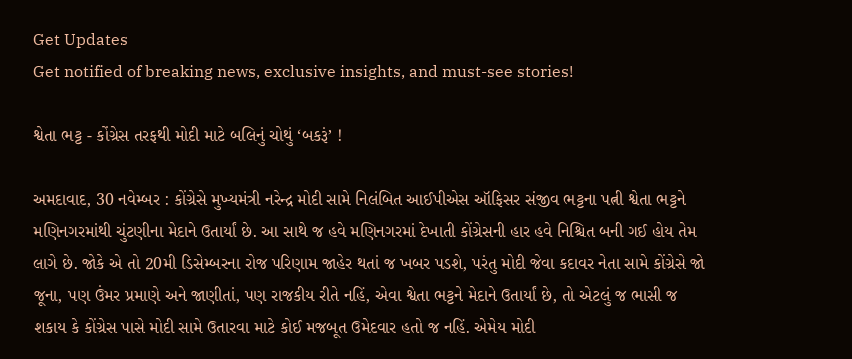Get Updates
Get notified of breaking news, exclusive insights, and must-see stories!

શ્વેતા ભટ્ટ - કોંગ્રેસ તરફથી મોદી માટે બલિનું ચોથું ‘બકરૂં’ !

અમદાવાદ, 30 નવેમ્બર : કોંગ્રેસે મુખ્યમંત્રી નરેન્દ્ર મોદી સામે નિલંબિત આઈપીએસ ઑફિસર સંજીવ ભટ્ટના પત્ની શ્વેતા ભટ્ટને મણિનગરમાંથી ચુંટણીના મેદાને ઉતાર્યાં છે. આ સાથે જ હવે મણિનગરમાં દેખાતી કોંગ્રેસની હાર હવે નિશ્ચિત બની ગઈ હોય તેમ લાગે છે. જોકે એ તો 20મી ડિસેમ્બરના રોજ પરિણામ જાહેર થતાં જ ખબર પડશે, પરંતુ મોદી જેવા કદાવર નેતા સામે કોંગ્રેસે જો જૂના, પણ ઉંમર પ્રમાણે અને જાણીતાં, પણ રાજકીય રીતે નહિં, એવા શ્વેતા ભટ્ટને મેદાને ઉતાર્યાં છે, તો એટલું જ ભાસી જ શકાય કે કોંગ્રેસ પાસે મોદી સામે ઉતારવા માટે કોઈ મજબૂત ઉમેદવાર હતો જ નહિં. એમેય મોદી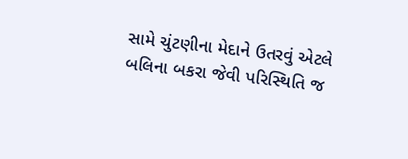સામે ચુંટણીના મેદાને ઉતરવું એટલે બલિના બકરા જેવી પરિસ્થિતિ જ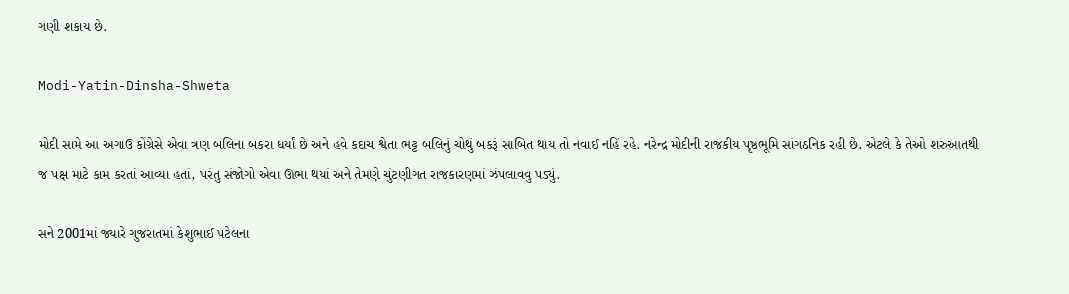ગણી શકાય છે.

Modi-Yatin-Dinsha-Shweta

મોદી સામે આ અગાઉ કોંગ્રેસે એવા ત્રણ બલિના બકરા ધર્યાં છે અને હવે કદાચ શ્વેતા ભટ્ટ બલિનું ચોથું બકરૂં સાબિત થાય તો નવાઈ નહિં રહે. નરેન્દ્ર મોદીની રાજકીય પૃષ્ઠભૂમિ સાંગઠનિક રહી છે. એટલે કે તેઓ શરુઆતથી જ પક્ષ માટે કામ કરતાં આવ્યા હતાં, પરંતુ સંજોગો એવા ઊભા થયાં અને તેમણે ચુંટણીગત રાજકારણમાં ઝંપલાવવુ પડ્યું.

સને 2001માં જ્યારે ગુજરાતમાં કેશુભાઈ પટેલના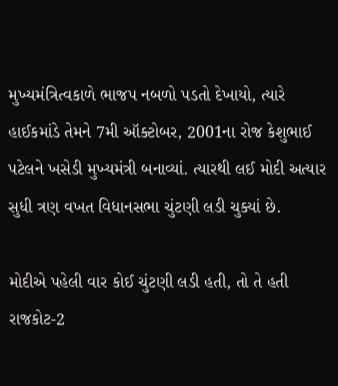મુખ્યમંત્રિત્વકાળે ભાજપ નબળો પડતો દેખાયો, ત્યારે હાઈકમાંડે તેમને 7મી ઑક્ટોબર, 2001ના રોજ કેશુભાઈ પટેલને ખસેડી મુખ્યમંત્રી બનાવ્યાં. ત્યારથી લઈ મોદી અત્યાર સુધી ત્રણ વખત વિધાનસભા ચુંટણી લડી ચુક્યાં છે.

મોદીએ પહેલી વાર કોઈ ચુંટણી લડી હતી, તો તે હતી રાજકોટ-2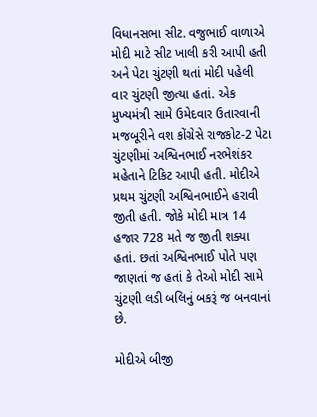વિધાનસભા સીટ. વજુભાઈ વાળાએ મોદી માટે સીટ ખાલી કરી આપી હતી અને પેટા ચુંટણી થતાં મોદી પહેલી વાર ચુંટણી જીત્યા હતાં. એક મુખ્યમંત્રી સામે ઉમેદવાર ઉતારવાની મજબૂરીને વશ કોંગ્રેસે રાજકોટ-2 પેટા ચુંટણીમાં અશ્વિનભાઈ નરભેશંકર મહેતાને ટિકિટ આપી હતી. મોદીએ પ્રથમ ચુંટણી અશ્વિનભાઈને હરાવી જીતી હતી. જોકે મોદી માત્ર 14 હજાર 728 મતે જ જીતી શક્યા હતાં. છતાં અશ્વિનભાઈ પોતે પણ જાણતાં જ હતાં કે તેઓ મોદી સામે ચુંટણી લડી બલિનું બકરૂં જ બનવાનાં છે.

મોદીએ બીજી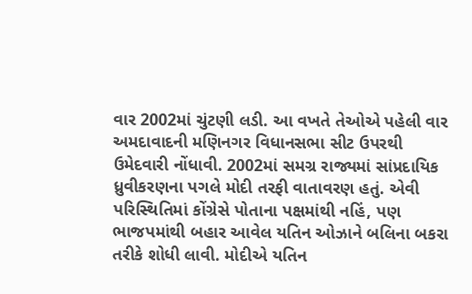વાર 2002માં ચુંટણી લડી. આ વખતે તેઓએ પહેલી વાર અમદાવાદની મણિનગર વિધાનસભા સીટ ઉપરથી ઉમેદવારી નોંધાવી. 2002માં સમગ્ર રાજ્યમાં સાંપ્રદાયિક ધ્રુવીકરણના પગલે મોદી તરફી વાતાવરણ હતું. એવી પરિસ્થિતિમાં કોંગ્રેસે પોતાના પક્ષમાંથી નહિં, પણ ભાજપમાંથી બહાર આવેલ યતિન ઓઝાને બલિના બકરા તરીકે શોધી લાવી. મોદીએ યતિન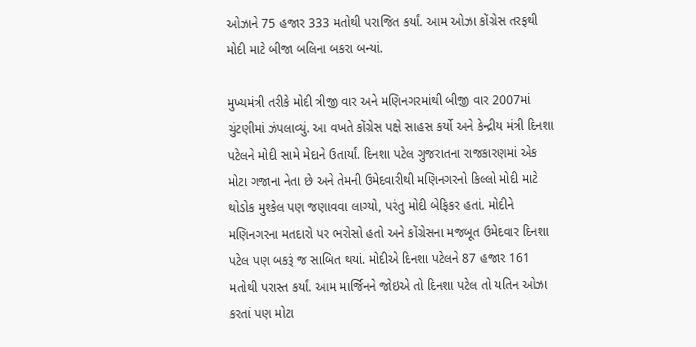ઓઝાને 75 હજાર 333 મતોથી પરાજિત કર્યાં. આમ ઓઝા કોંગ્રેસ તરફથી મોદી માટે બીજા બલિના બકરા બન્યાં.

મુખ્યમંત્રી તરીકે મોદી ત્રીજી વાર અને મણિનગરમાંથી બીજી વાર 2007માં ચુંટણીમાં ઝંપલાવ્યું. આ વખતે કોંગ્રેસ પક્ષે સાહસ કર્યો અને કેન્દ્રીય મંત્રી દિનશા પટેલને મોદી સામે મેદાને ઉતાર્યાં. દિનશા પટેલ ગુજરાતના રાજકારણમાં એક મોટા ગજાના નેતા છે અને તેમની ઉમેદવારીથી મણિનગરનો કિલ્લો મોદી માટે થોડોક મુશ્કેલ પણ જણાવવા લાગ્યો, પરંતુ મોદી બેફિકર હતાં. મોદીને મણિનગરના મતદારો પર ભરોસો હતો અને કોંગ્રેસના મજબૂત ઉમેદવાર દિનશા પટેલ પણ બકરૂં જ સાબિત થયાં. મોદીએ દિનશા પટેલને 87 હજાર 161 મતોથી પરાસ્ત કર્યાં. આમ માર્જિનને જોઇએ તો દિનશા પટેલ તો યતિન ઓઝા કરતાં પણ મોટા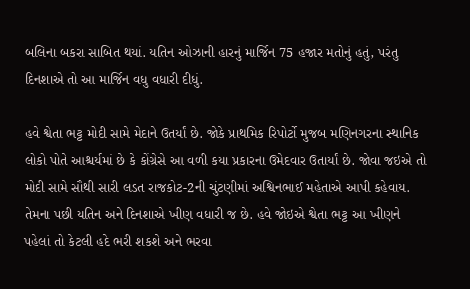બલિના બકરા સાબિત થયાં. યતિન ઓઝાની હારનું માર્જિન 75 હજાર મતોનું હતું, પરંતુ દિનશાએ તો આ માર્જિન વધુ વધારી દીધું.

હવે શ્વેતા ભટ્ટ મોદી સામે મેદાને ઉતર્યાં છે. જોકે પ્રાથમિક રિપોર્ટો મુજબ મણિનગરના સ્થાનિક લોકો પોતે આશ્ચર્યમાં છે કે કોંગ્રેસે આ વળી કયા પ્રકારના ઉમેદવાર ઉતાર્યાં છે. જોવા જઇએ તો મોદી સામે સૌથી સારી લડત રાજકોટ-2ની ચુંટણીમાં અશ્વિનભાઈ મહેતાએ આપી કહેવાય. તેમના પછી યતિન અને દિનશાએ ખીણ વધારી જ છે. હવે જોઇએ શ્વેતા ભટ્ટ આ ખીણને પહેલાં તો કેટલી હદે ભરી શકશે અને ભરવા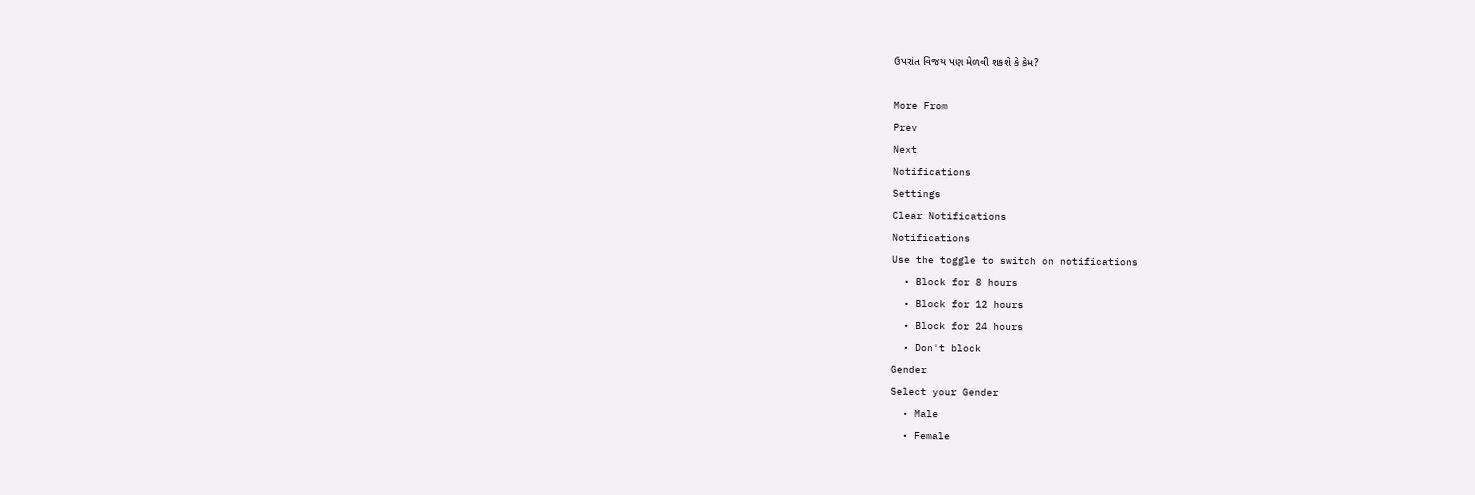ઉપરાંત વિજય પણ મેળવી શકશે કે કેમ?

More From
Prev
Next
Notifications
Settings
Clear Notifications
Notifications
Use the toggle to switch on notifications
  • Block for 8 hours
  • Block for 12 hours
  • Block for 24 hours
  • Don't block
Gender
Select your Gender
  • Male
  • Female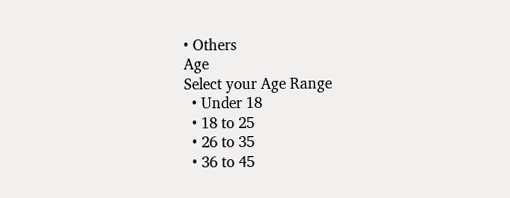• Others
Age
Select your Age Range
  • Under 18
  • 18 to 25
  • 26 to 35
  • 36 to 45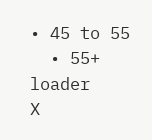• 45 to 55
  • 55+
loader
X